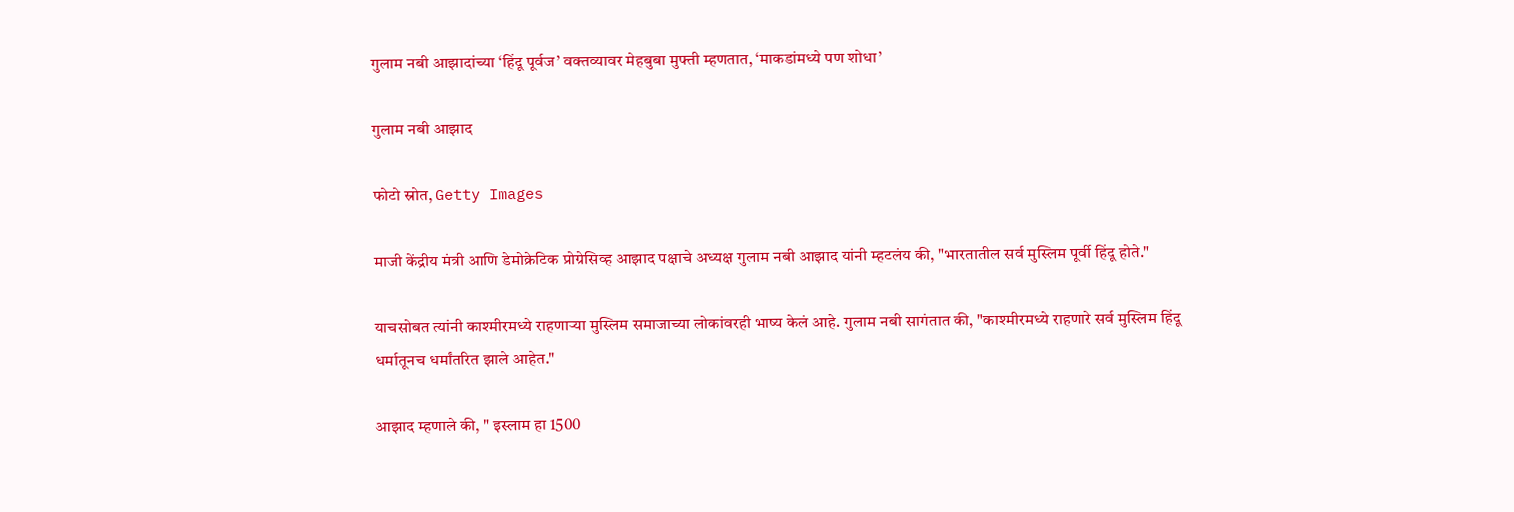गुलाम नबी आझादांच्या ‘हिंदू पूर्वज’ वक्तव्यावर मेहबुबा मुफ्ती म्हणतात, ‘माकडांमध्ये पण शोधा’

गुलाम नबी आझाद

फोटो स्रोत, Getty Images

माजी केंद्रीय मंत्री आणि डेमोक्रेटिक प्रोग्रेसिव्ह आझाद पक्षाचे अध्यक्ष गुलाम नबी आझाद यांनी म्हटलंय की, "भारतातील सर्व मुस्लिम पूर्वी हिंदू होते."

याचसोबत त्यांनी काश्मीरमध्ये राहणाऱ्या मुस्लिम समाजाच्या लोकांवरही भाष्य केलं आहे. गुलाम नबी सागंतात की, "काश्मीरमध्ये राहणारे सर्व मुस्लिम हिंदू धर्मातूनच धर्मांतरित झाले आहेत."

आझाद म्हणाले की, " इस्लाम हा 1500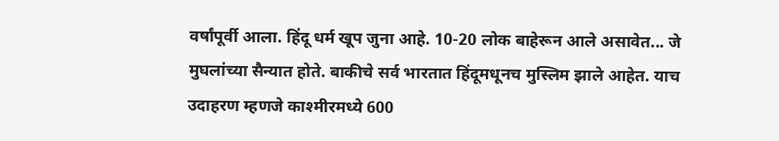वर्षांपूर्वी आला. हिंदू धर्म खूप जुना आहे. 10-20 लोक बाहेरून आले असावेत... जे मुघलांच्या सैन्यात होते. बाकीचे सर्व भारतात हिंदूमधूनच मुस्लिम झाले आहेत. याच उदाहरण म्हणजे काश्मीरमध्ये 600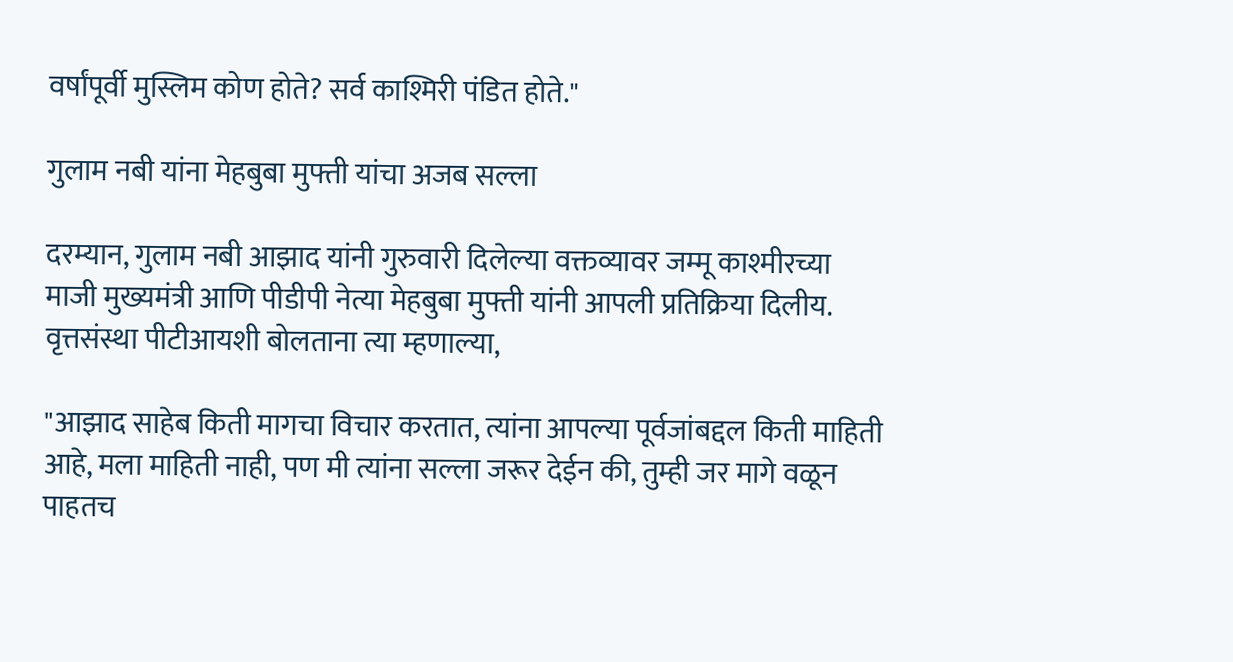वर्षांपूर्वी मुस्लिम कोण होते? सर्व काश्मिरी पंडित होते."

गुलाम नबी यांना मेहबुबा मुफ्ती यांचा अजब सल्ला

दरम्यान, गुलाम नबी आझाद यांनी गुरुवारी दिलेल्या वक्तव्यावर जम्मू काश्मीरच्या माजी मुख्यमंत्री आणि पीडीपी नेत्या मेहबुबा मुफ्ती यांनी आपली प्रतिक्रिया दिलीय. वृत्तसंस्था पीटीआयशी बोलताना त्या म्हणाल्या,

"आझाद साहेब किती मागचा विचार करतात, त्यांना आपल्या पूर्वजांबद्दल किती माहिती आहे, मला माहिती नाही, पण मी त्यांना सल्ला जरूर देईन की, तुम्ही जर मागे वळून पाहतच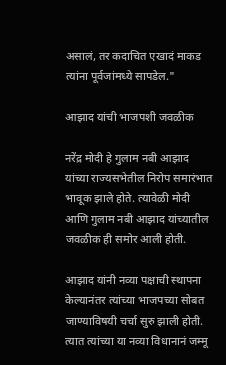असालं, तर कदाचित एखादं माकड त्यांना पूर्वजांमध्ये सापडेल."

आझाद यांची भाजपशी जवळीक

नरेंद्र मोदी हे गुलाम नबी आझाद यांच्या राज्यसभेतील निरोप समारंभात भावूक झाले होते. त्यावेळी मोदी आणि गुलाम नबी आझाद यांच्यातील जवळीक ही समोर आली होती.

आझाद यांनी नव्या पक्षाची स्थापना केल्यानंतर त्यांच्या भाजपच्या सोबत जाण्याविषयी चर्चा सुरु झाली होती. त्यात त्यांच्या या नव्या विधानानं जम्मू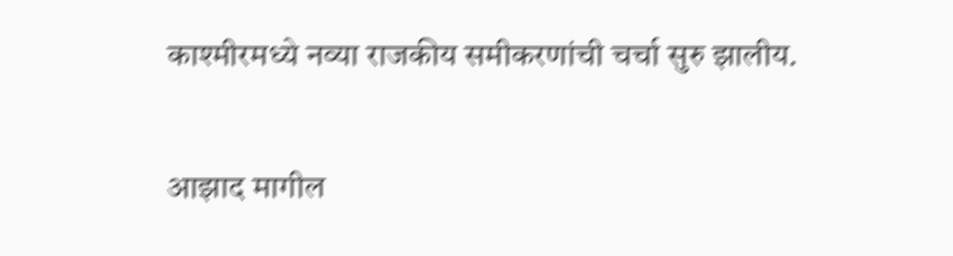काश्मीरमध्ये नव्या राजकीय समीकरणांची चर्चा सुरु झालीय.

आझाद मागील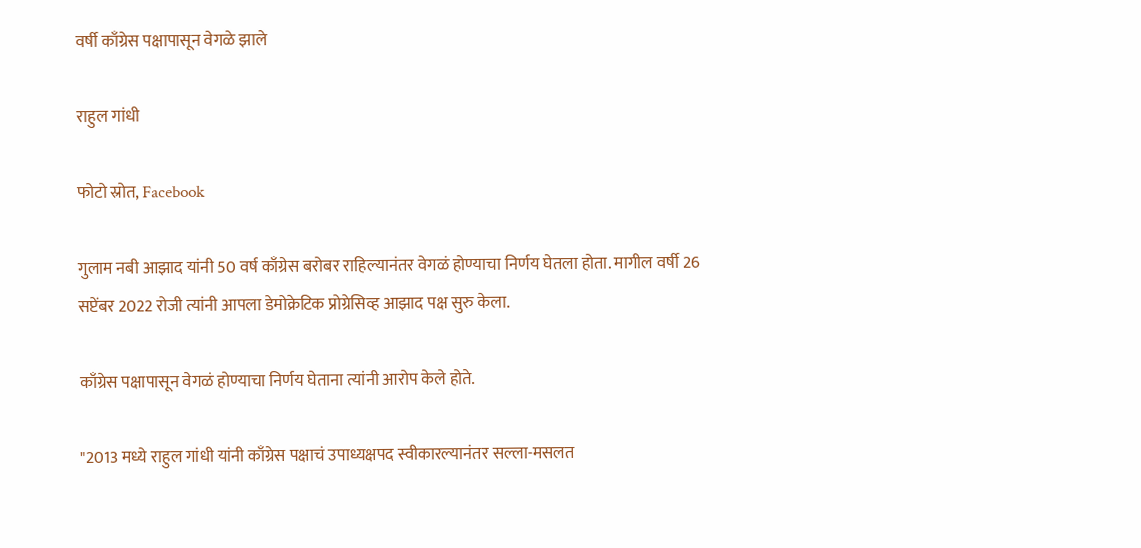वर्षी काँग्रेस पक्षापासून वेगळे झाले

राहुल गांधी

फोटो स्रोत, Facebook

गुलाम नबी आझाद यांनी 50 वर्ष काँग्रेस बरोबर राहिल्यानंतर वेगळं होण्याचा निर्णय घेतला होता. मागील वर्षी 26 सप्टेंबर 2022 रोजी त्यांनी आपला डेमोक्रेटिक प्रोग्रेसिव्ह आझाद पक्ष सुरु केला.

काँग्रेस पक्षापासून वेगळं होण्याचा निर्णय घेताना त्यांनी आरोप केले होते.

"2013 मध्ये राहुल गांधी यांनी काँग्रेस पक्षाचं उपाध्यक्षपद स्वीकारल्यानंतर सल्ला-मसलत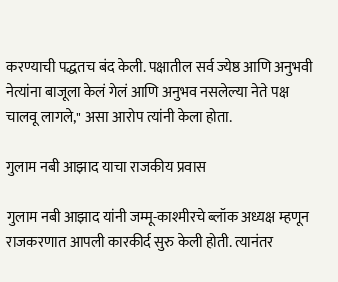करण्याची पद्धतच बंद केली. पक्षातील सर्व ज्येष्ठ आणि अनुभवी नेत्यांना बाजूला केलं गेलं आणि अनुभव नसलेल्या नेते पक्ष चालवू लागले," असा आरोप त्यांनी केला होता.

गुलाम नबी आझाद याचा राजकीय प्रवास

गुलाम नबी आझाद यांनी जम्मू-काश्मीरचे ब्लॉक अध्यक्ष म्हणून राजकरणात आपली कारकीर्द सुरु केली होती. त्यानंतर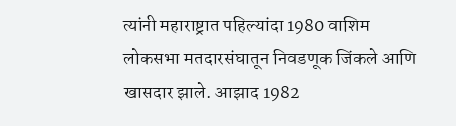त्यांनी महाराष्ट्रात पहिल्यांदा 1980 वाशिम लोकसभा मतदारसंघातून निवडणूक जिंकले आणि खासदार झाले. आझाद 1982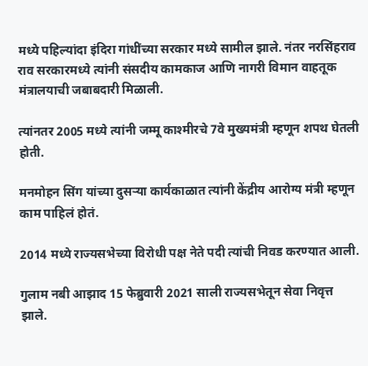मध्ये पहिल्यांदा इंदिरा गांधींच्या सरकार मध्ये सामील झाले. नंतर नरसिंहराव राव सरकारमध्ये त्यांनी संसदीय कामकाज आणि नागरी विमान वाहतूक मंत्रालयाची जबाबदारी मिळाली.

त्यांनतर 2005 मध्ये त्यांनी जम्मू काश्मीरचे 7वे मुख्यमंत्री म्हणून शपथ घेतली होती.

मनमोहन सिंग यांच्या दुसऱ्या कार्यकाळात त्यांनी केंद्रीय आरोग्य मंत्री म्हणून काम पाहिलं होतं.

2014 मध्ये राज्यसभेच्या विरोधी पक्ष नेते पदी त्यांची निवड करण्यात आली.

गुलाम नबी आझाद 15 फेब्रुवारी 2021 साली राज्यसभेतून सेवा निवृत्त झाले.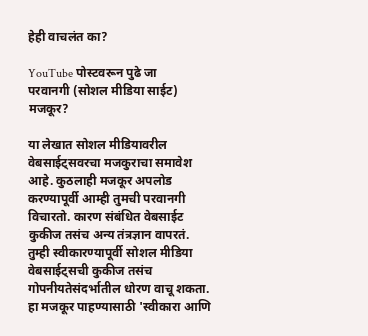हेही वाचलंत का?

YouTube पोस्टवरून पुढे जा
परवानगी (सोशल मीडिया साईट) मजकूर?

या लेखात सोशल मीडियावरील वेबसाईट्सवरचा मजकुराचा समावेश आहे. कुठलाही मजकूर अपलोड करण्यापूर्वी आम्ही तुमची परवानगी विचारतो. कारण संबंधित वेबसाईट कुकीज तसंच अन्य तंत्रज्ञान वापरतं. तुम्ही स्वीकारण्यापूर्वी सोशल मीडिया वेबसाईट्सची कुकीज तसंच गोपनीयतेसंदर्भातील धोरण वाचू शकता. हा मजकूर पाहण्यासाठी 'स्वीकारा आणि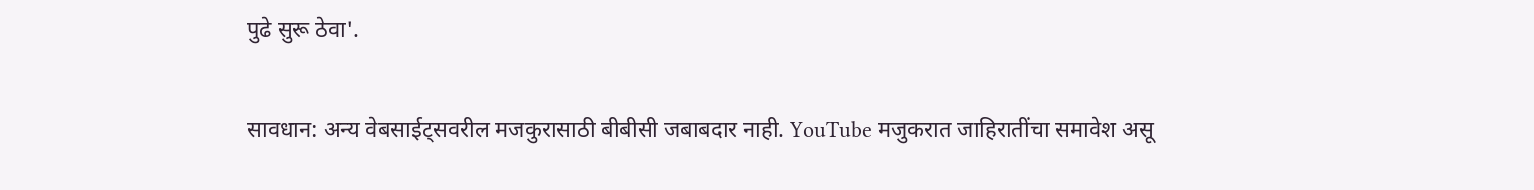पुढे सुरू ठेवा'.

सावधान: अन्य वेबसाईट्सवरील मजकुरासाठी बीबीसी जबाबदार नाही. YouTube मजुकरात जाहिरातींचा समावेश असू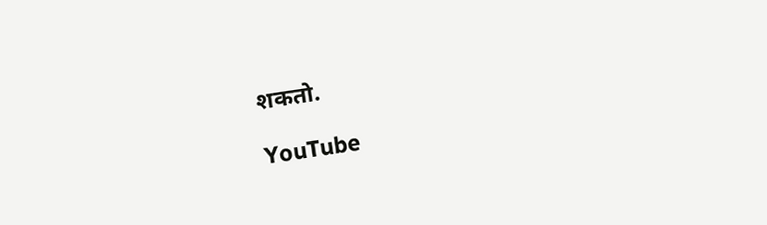शकतो.

YouTube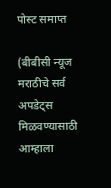पोस्ट समाप्त

(बीबीसी न्यूज मराठीचे सर्व अपडेट्स मिळवण्यासाठी आम्हाला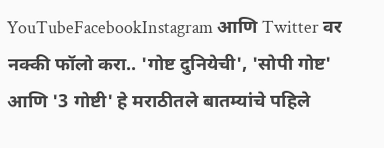YouTubeFacebookInstagram आणि Twitter वर नक्की फॉलो करा.. 'गोष्ट दुनियेची', 'सोपी गोष्ट' आणि '3 गोष्टी' हे मराठीतले बातम्यांचे पहिले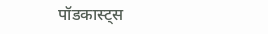पॉडकास्ट्स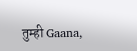तुम्ही Gaana,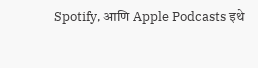Spotify, आणि Apple Podcasts इथे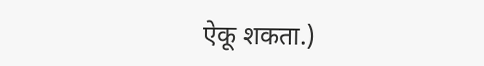ऐकू शकता.)